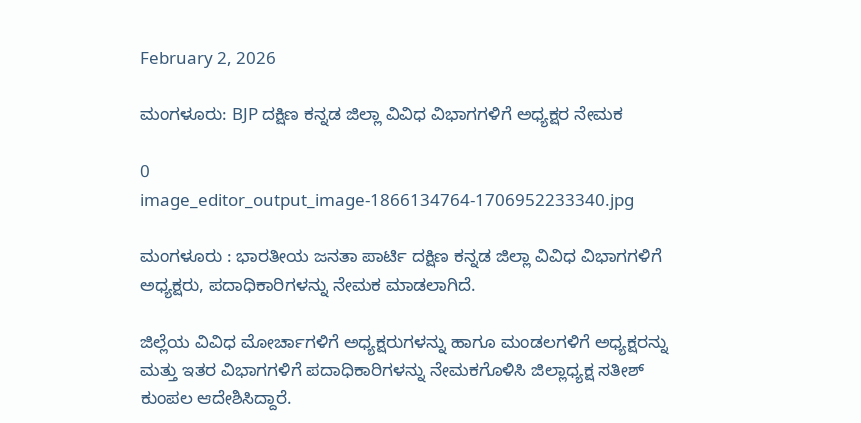February 2, 2026

ಮಂಗಳೂರು: BJP ದಕ್ಷಿಣ ಕನ್ನಡ ಜಿಲ್ಲಾ ವಿವಿಧ ವಿಭಾಗಗಳಿಗೆ ಅಧ್ಯಕ್ಷರ ನೇಮಕ

0
image_editor_output_image-1866134764-1706952233340.jpg

ಮಂಗಳೂರು : ಭಾರತೀಯ ಜನತಾ ಪಾರ್ಟಿ ದಕ್ಷಿಣ ಕನ್ನಡ ಜಿಲ್ಲಾ ವಿವಿಧ ವಿಭಾಗಗಳಿಗೆ ಅಧ್ಯಕ್ಷರು, ಪದಾಧಿಕಾರಿಗಳನ್ನು ನೇಮಕ ಮಾಡಲಾಗಿದೆ.

ಜಿಲ್ಲೆಯ ವಿವಿಧ ಮೋರ್ಚಾಗಳಿಗೆ ಅಧ್ಯಕ್ಷರುಗಳನ್ನು ಹಾಗೂ ಮಂಡಲಗಳಿಗೆ ಅಧ್ಯಕ್ಷರನ್ನು ಮತ್ತು ಇತರ ವಿಭಾಗಗಳಿಗೆ ಪದಾಧಿಕಾರಿಗಳನ್ನು ನೇಮಕಗೊಳಿಸಿ ಜಿಲ್ಲಾಧ್ಯಕ್ಷ ಸತೀಶ್ ಕುಂಪಲ ಆದೇಶಿಸಿದ್ದಾರೆ.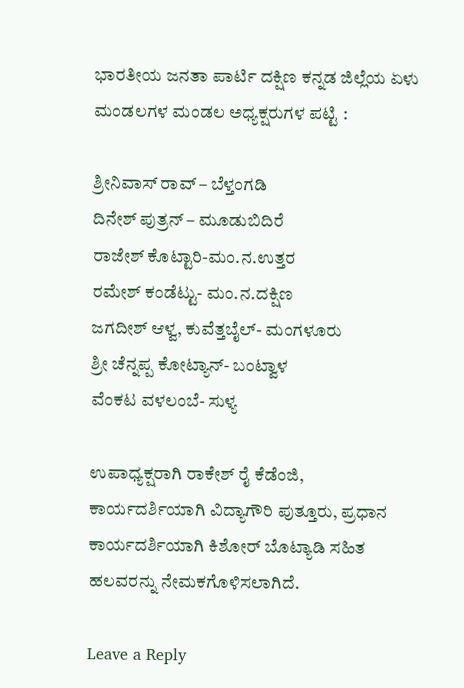ಭಾರತೀಯ ಜನತಾ ಪಾರ್ಟಿ ದಕ್ಷಿಣ ಕನ್ನಡ ಜಿಲ್ಲೆಯ ಏಳು ಮಂಡಲಗಳ ಮಂಡಲ ಅಧ್ಯಕ್ಷರುಗಳ ಪಟ್ಟಿ :

ಶ್ರೀನಿವಾಸ್ ರಾವ್ – ಬೆಳ್ತಂಗಡಿ
ದಿನೇಶ್ ಪುತ್ರನ್ – ಮೂಡುಬಿದಿರೆ
ರಾಜೇಶ್ ಕೊಟ್ಟಾರಿ-ಮಂ.ನ.ಉತ್ತರ
ರಮೇಶ್ ಕಂಡೆಟ್ಟು- ಮಂ.ನ.ದಕ್ಷಿಣ
ಜಗದೀಶ್ ಆಳ್ವ, ಕುವೆತ್ತಬೈಲ್- ಮಂಗಳೂರು
ಶ್ರೀ ಚೆನ್ನಪ್ಪ ಕೋಟ್ಯಾನ್- ಬಂಟ್ವಾಳ
ವೆಂಕಟ ವಳಲಂಬೆ- ಸುಳ್ಯ

ಉಪಾಧ್ಯಕ್ಷರಾಗಿ ರಾಕೇಶ್ ರೈ ಕೆಡೆಂಜಿ, ಕಾರ್ಯದರ್ಶಿಯಾಗಿ ವಿದ್ಯಾಗೌರಿ ಪುತ್ತೂರು, ಪ್ರಧಾನ ಕಾರ್ಯದರ್ಶಿಯಾಗಿ ಕಿಶೋರ್ ಬೊಟ್ಯಾಡಿ ಸಹಿತ ಹಲವರನ್ನು ನೇಮಕಗೊಳಿಸಲಾಗಿದೆ.

Leave a Reply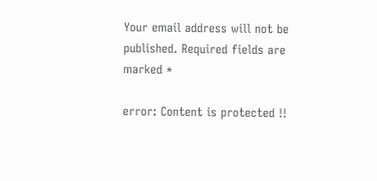Your email address will not be published. Required fields are marked *

error: Content is protected !!